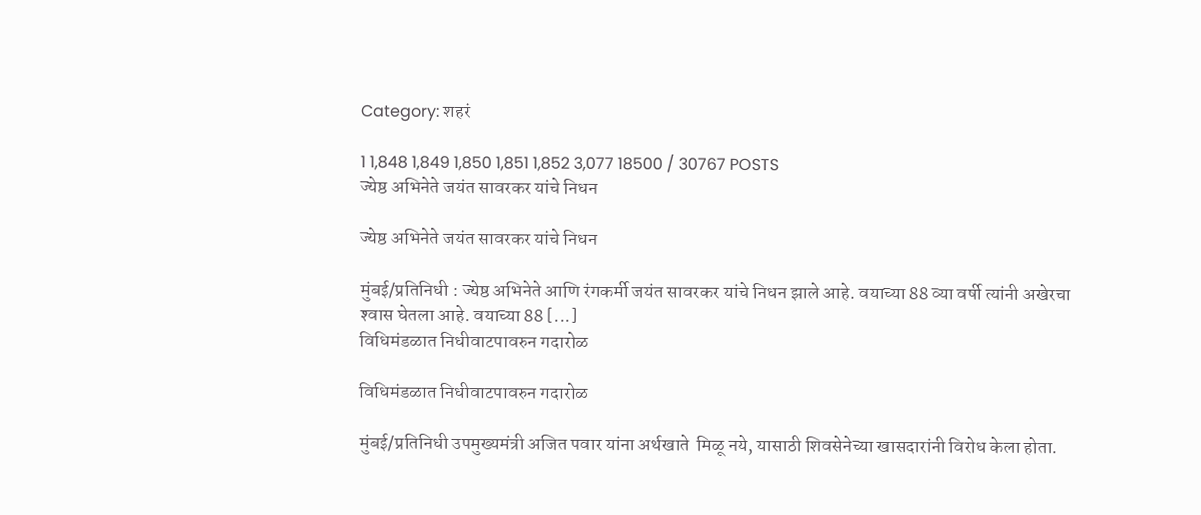Category: शहरं

1 1,848 1,849 1,850 1,851 1,852 3,077 18500 / 30767 POSTS
ज्येष्ठ अभिनेते जयंत सावरकर यांचे निधन

ज्येष्ठ अभिनेते जयंत सावरकर यांचे निधन

मुंबई/प्रतिनिधी : ज्येष्ठ अभिनेते आणि रंगकर्मी जयंत सावरकर यांचे निधन झाले आहे. वयाच्या 88 व्या वर्षी त्यांनी अखेरचा श्‍वास घेतला आहे. वयाच्या 88 [...]
विधिमंडळात निधीवाटपावरुन गदारोळ

विधिमंडळात निधीवाटपावरुन गदारोळ

मुंबई/प्रतिनिधी उपमुख्यमंत्री अजित पवार यांना अर्थखाते  मिळू नये, यासाठी शिवसेनेच्या खासदारांनी विरोध केला होता.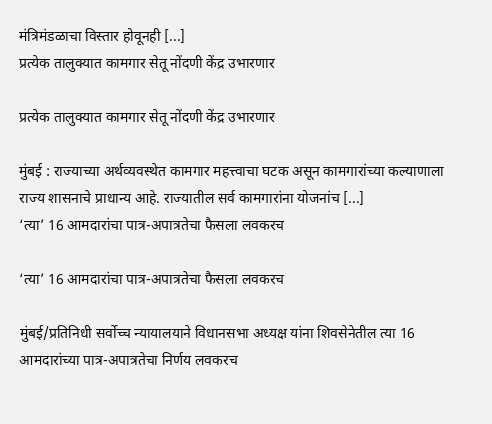मंत्रिमंडळाचा विस्तार होवूनही [...]
प्रत्येक तालुक्यात कामगार सेतू नोंदणी केंद्र उभारणार

प्रत्येक तालुक्यात कामगार सेतू नोंदणी केंद्र उभारणार

मुंबई : राज्याच्या अर्थव्यवस्थेत कामगार महत्त्वाचा घटक असून कामगारांच्या कल्याणाला राज्य शासनाचे प्राधान्य आहे. राज्यातील सर्व कामगारांना योजनांच [...]
‘त्या’ 16 आमदारांचा पात्र-अपात्रतेचा फैसला लवकरच

‘त्या’ 16 आमदारांचा पात्र-अपात्रतेचा फैसला लवकरच

मुंबई/प्रतिनिधी सर्वोच्च न्यायालयाने विधानसभा अध्यक्ष यांना शिवसेनेतील त्या 16 आमदारांच्या पात्र-अपात्रतेचा निर्णय लवकरच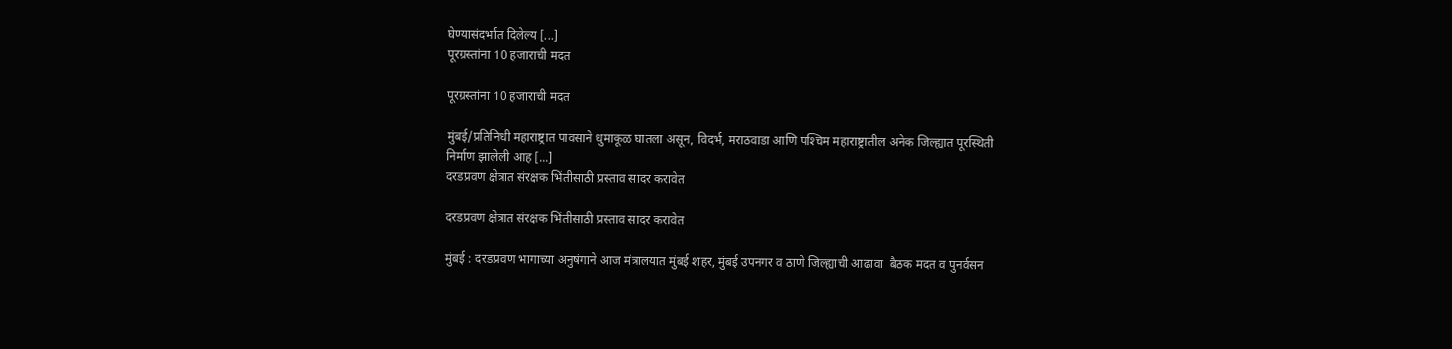घेण्यासंदर्भात दिलेल्य [...]
पूरग्रस्तांना 10 हजाराची मदत

पूरग्रस्तांना 10 हजाराची मदत

मुंबई/प्रतिनिधी महाराष्ट्रात पावसाने धुमाकूळ घातला असून, विदर्भ, मराठवाडा आणि पश्‍चिम महाराष्ट्रातील अनेक जिल्ह्यात पूरस्थिती निर्माण झालेली आह [...]
दरडप्रवण क्षेत्रात संरक्षक भिंतीसाठी प्रस्ताव सादर करावेत

दरडप्रवण क्षेत्रात संरक्षक भिंतीसाठी प्रस्ताव सादर करावेत

मुंबई : दरडप्रवण भागाच्या अनुषंगाने आज मंत्रालयात मुंबई शहर, मुंबई उपनगर व ठाणे जिल्ह्याची आढावा  बैठक मदत व पुनर्वसन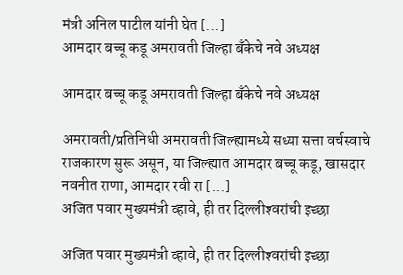मंत्री अनिल पाटील यांनी घेत [...]
आमदार बच्चू कडू अमरावती जिल्हा बँकेचे नवे अध्यक्ष

आमदार बच्चू कडू अमरावती जिल्हा बँकेचे नवे अध्यक्ष

अमरावती/प्रतिनिधी अमरावती जिल्ह्यामध्ये सध्या सत्ता वर्चस्वाचे राजकारण सुरू असून, या जिल्ह्यात आमदार बच्चू कडू, खासदार नवनीत राणा, आमदार रवी रा [...]
अजित पवार मुख्यमंत्री व्हावे, ही तर दिल्लीश्‍वरांची इच्छा

अजित पवार मुख्यमंत्री व्हावे, ही तर दिल्लीश्‍वरांची इच्छा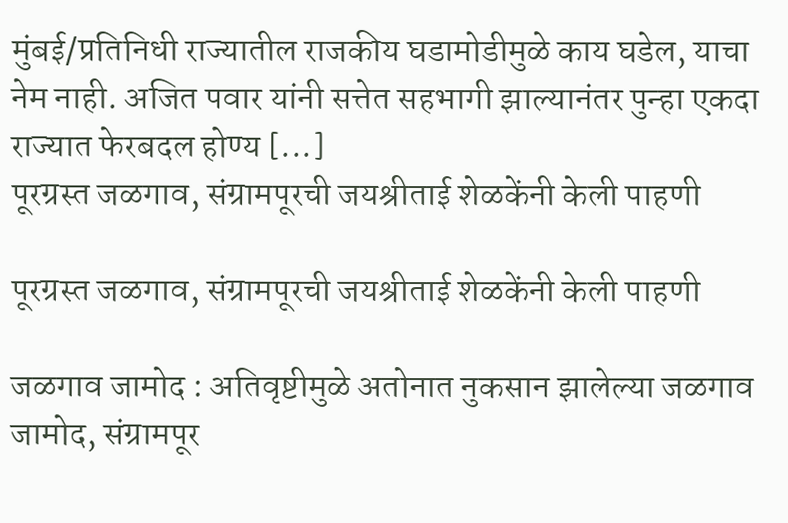मुंबई/प्रतिनिधी राज्यातील राजकीय घडामोडीमुळे काय घडेल, याचा नेम नाही. अजित पवार यांनी सत्तेत सहभागी झाल्यानंतर पुन्हा एकदा राज्यात फेरबदल होण्य [...]
पूरग्रस्त जळगाव, संग्रामपूरची जयश्रीताई शेळकेंनी केली पाहणी

पूरग्रस्त जळगाव, संग्रामपूरची जयश्रीताई शेळकेंनी केली पाहणी

जळगाव जामोद : अतिवृष्टीमुळे अतोनात नुकसान झालेल्या जळगाव जामोद, संग्रामपूर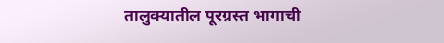तालुक्यातील पूरग्रस्त भागाची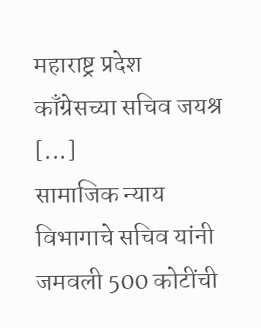महाराष्ट्र प्रदेश काँग्रेसच्या सचिव जयश्र [...]
सामाजिक न्याय विभागाचे सचिव यांनी जमवली 500 कोटींची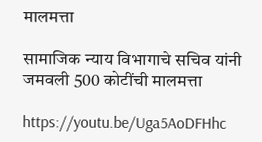मालमत्ता

सामाजिक न्याय विभागाचे सचिव यांनी जमवली 500 कोटींची मालमत्ता

https://youtu.be/Uga5AoDFHhc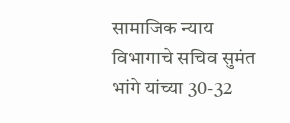सामाजिक न्याय विभागाचे सचिव सुमंत भांगे यांच्या 30-32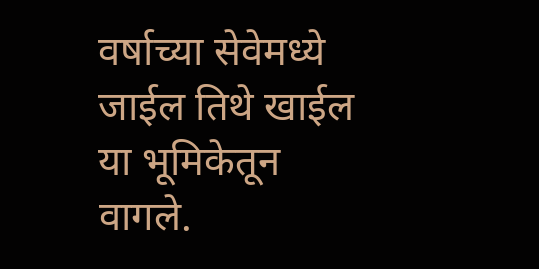वर्षाच्या सेवेमध्ये जाईल तिथे खाईल या भूमिकेतून वागले.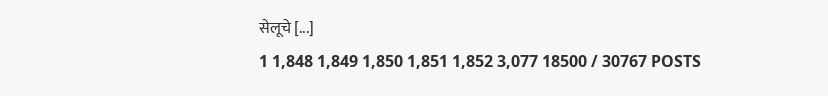सेलूचे [...]
1 1,848 1,849 1,850 1,851 1,852 3,077 18500 / 30767 POSTS